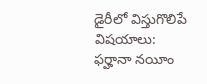డైరీలో విస్తుగొలిపే విషయాలు: ఫర్హానా నయీం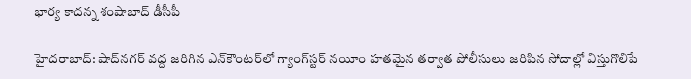భార్య కాదన్న శంషాబాద్ డీసీపీ

హైదరాబాద్: షాద్‌నగర్ వద్ద జరిగిన ఎన్‌కౌంటర్‌లో గ్యాంగ్‌స్టర్ నయీం హతమైన తర్వాత పోలీసులు జరిపిన సోదాల్లో విస్తుగొలిపే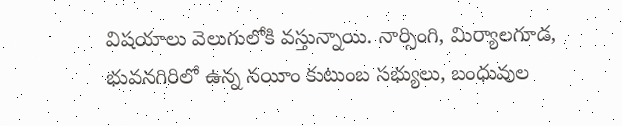విషయాలు వెలుగులోకి వస్తున్నాయి. నార్సింగి, మిర్యాలగూడ, భువనగిరిలో ఉన్న నయీం కుటుంబ సభ్యులు, బంధువుల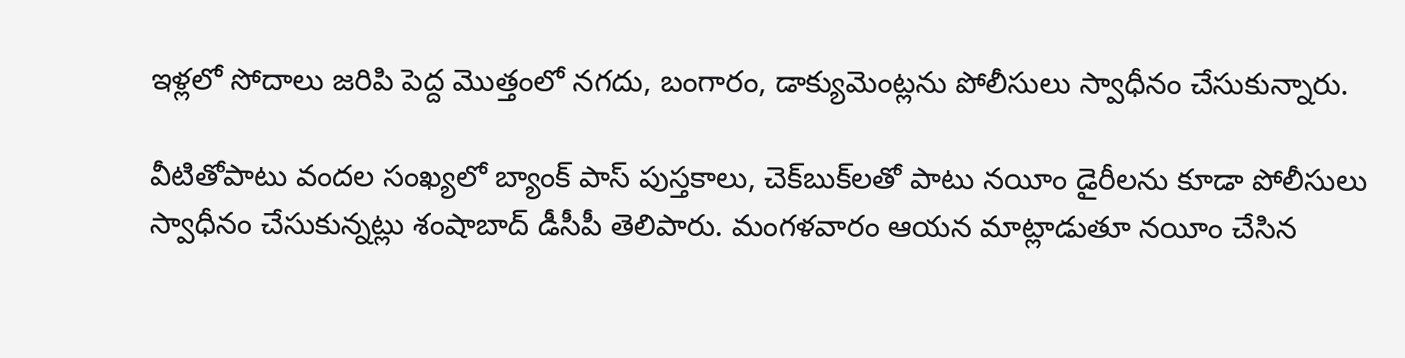ఇళ్లలో సోదాలు జరిపి పెద్ద మొత్తంలో నగదు, బంగారం, డాక్యుమెంట్లను పోలీసులు స్వాధీనం చేసుకున్నారు.

వీటితోపాటు వందల సంఖ్యలో బ్యాంక్ పాస్ పుస్తకాలు, చెక్‌బుక్‌లతో పాటు నయీం డైరీలను కూడా పోలీసులు స్వాధీనం చేసుకున్నట్లు శంషాబాద్ డీసీపీ తెలిపారు. మంగళవారం ఆయన మాట్లాడుతూ నయీం చేసిన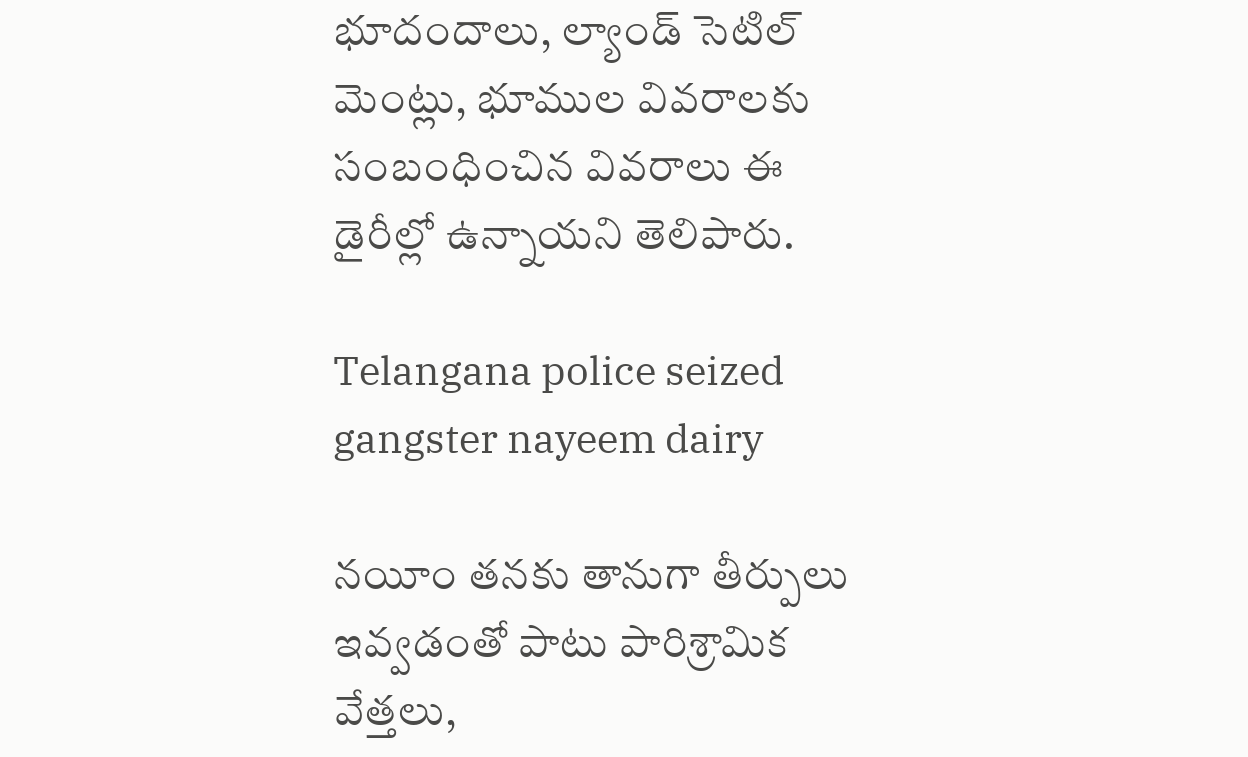భూదందాలు, ల్యాండ్ సెటిల్ మెంట్లు, భూముల వివరాలకు సంబంధించిన వివరాలు ఈ డైరీల్లో ఉన్నాయని తెలిపారు.

Telangana police seized gangster nayeem dairy

నయీం తనకు తానుగా తీర్పులు ఇవ్వడంతో పాటు పారిశ్రామిక వేత్తలు,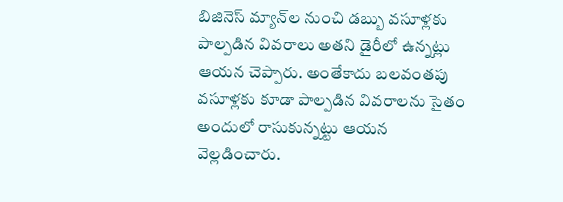బిజినెస్ మ్యాన్‌ల నుంచి డబ్బు వసూళ్లకు పాల్పడిన వివరాలు అతని డైరీలో ఉన్నట్లు ఆయన చెప్పారు. అంతేకాదు బలవంతపు వసూళ్లకు కూడా పాల్పడిన వివరాలను సైతం అందులో రాసుకున్నట్టు ఆయన వెల్లడించారు.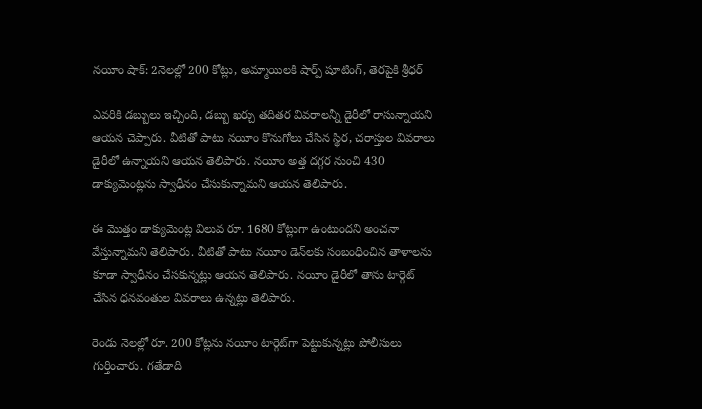నయీం షాక్: 2నెలల్లో 200 కోట్లు, అమ్మాయిలకి షార్ప్ షూటింగ్, తెరపైకి శ్రీధర్

ఎవరికి డబ్బులు ఇచ్చింది, డబ్బు ఖర్చు తదితర వివరాలన్నీ డైరీలో రాసున్నాయని ఆయన చెప్పారు. వీటితో పాటు నయీం కొనుగోలు చేసిన స్థిర, చరాస్తుల వివరాలు డైరీలో ఉన్నాయని ఆయన తెలిపారు. నయీం అత్త దగ్గర నుంచి 430 డాక్యుమెంట్లను స్వాధీనం చేసుకున్నామని ఆయన తెలిపారు.

ఈ మొత్తం డాక్యుమెంట్ల విలువ రూ. 1680 కోట్లుగా ఉంటుందని అంచనా వేస్తున్నామని తెలిపారు. వీటితో పాటు నయీం డెన్‌లకు సంబంధించిన తాళాలను కూడా స్వాధీనం చేసకున్నట్లు ఆయన తెలిపారు. నయీం డైరీలో తాను టార్గెట్ చేసిన ధనవంతుల వివరాలు ఉన్నట్లు తెలిపారు.

రెండు నెలల్లో రూ. 200 కోట్లను నయీం టార్గెట్‌గా పెట్టుకున్నట్లు పోలీసులు గుర్తించారు. గతేడాది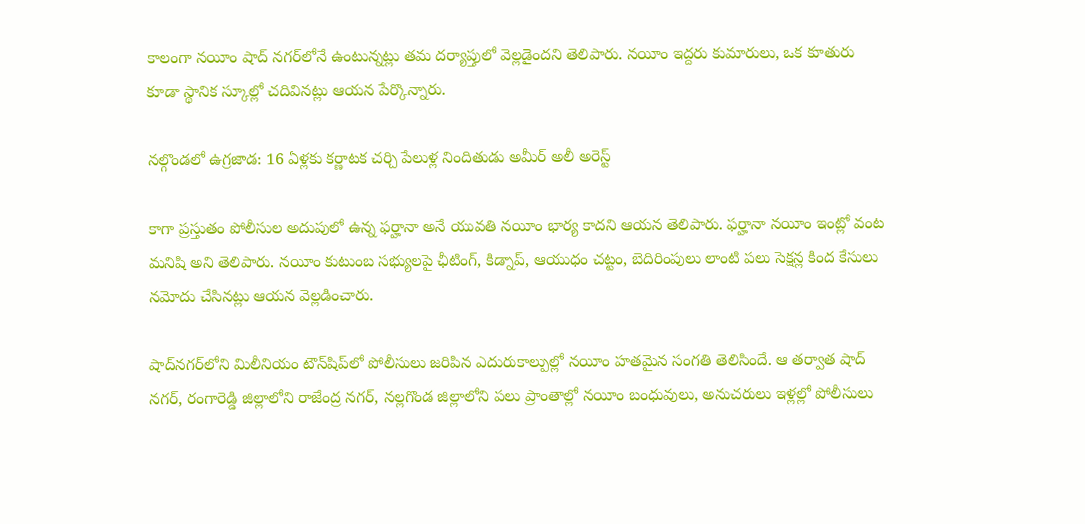కాలంగా నయీం షాద్ నగర్‌లోనే ఉంటున్నట్లు తమ దర్యాప్తులో వెల్లడైందని తెలిపారు. నయీం ఇద్దరు కుమారులు, ఒక కూతురు కూడా స్థానిక స్కూల్లో చదివినట్లు ఆయన పేర్కొన్నారు.

నల్గొండలో ఉగ్రజాడ: 16 ఏళ్లకు కర్ణాటక చర్చి పేలుళ్ల నిందితుడు అమీర్ అలీ అరెస్ట్

కాగా ప్రస్తుతం పోలీసుల అదుపులో ఉన్న ఫర్హానా అనే యువతి నయీం భార్య కాదని ఆయన తెలిపారు. ఫర్హానా నయీం ఇంట్లో వంట మనిషి అని తెలిపారు. నయీం కుటుంబ సభ్యులపై ఛీటింగ్, కిడ్నాప్, ఆయుధం చట్టం, బెదిరింపులు లాంటి పలు సెక్షన్ల కింద కేసులు నమోదు చేసినట్లు ఆయన వెల్లడించారు.

షాద్‌నగర్‌లోని మిలీనియం టౌన్‌షిప్‌లో పోలీసులు జరిపిన ఎదురుకాల్పుల్లో నయీం హతమైన సంగతి తెలిసిందే. ఆ తర్వాత షాద్ నగర్, రంగారెడ్డి జిల్లాలోని రాజేంద్ర నగర్, నల్లగొండ జిల్లాలోని పలు ప్రాంతాల్లో నయీం బంధువులు, అనుచరులు ఇళ్లల్లో పోలీసులు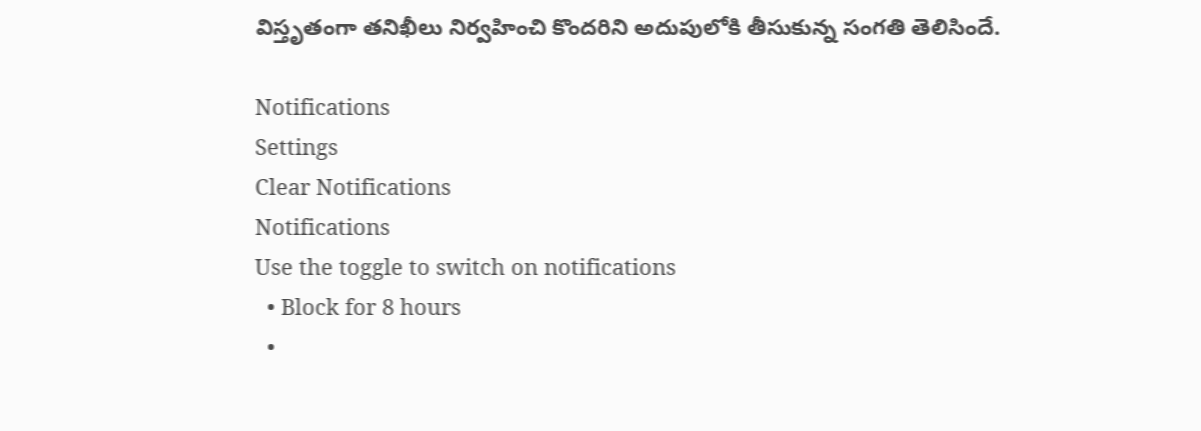విస్తృతంగా తనిఖీలు నిర్వహించి కొందరిని అదుపులోకి తీసుకున్న సంగతి తెలిసిందే.

Notifications
Settings
Clear Notifications
Notifications
Use the toggle to switch on notifications
  • Block for 8 hours
  •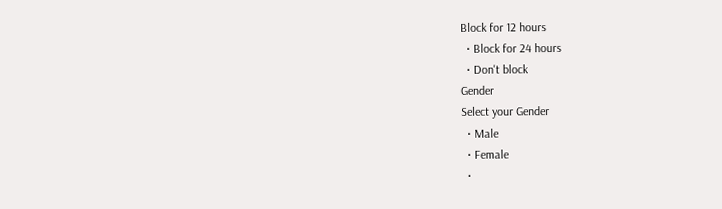Block for 12 hours
  • Block for 24 hours
  • Don't block
Gender
Select your Gender
  • Male
  • Female
  •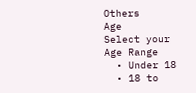Others
Age
Select your Age Range
  • Under 18
  • 18 to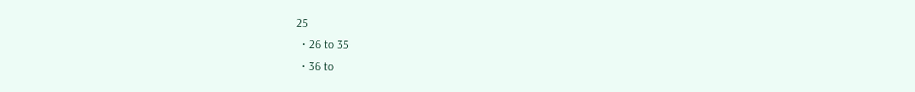25
  • 26 to 35
  • 36 to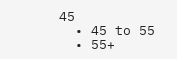45
  • 45 to 55
  • 55+